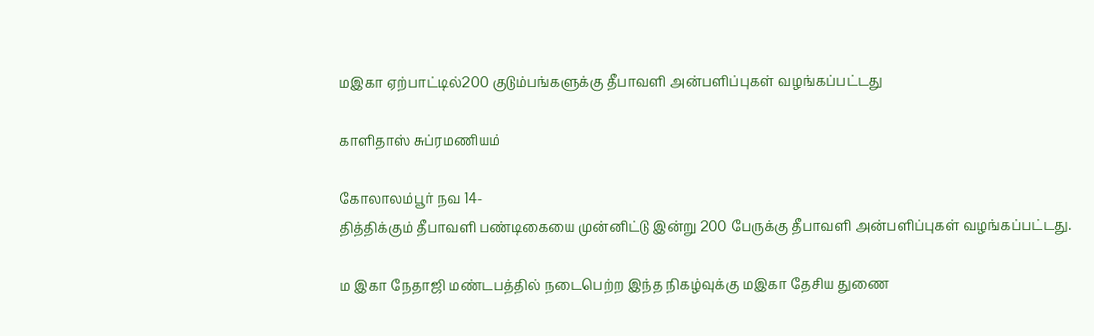மஇகா ஏற்பாட்டில்200 குடும்பங்களுக்கு தீபாவளி அன்பளிப்புகள் வழங்கப்பட்டது

காளிதாஸ் சுப்ரமணியம்

கோலாலம்பூர் நவ 14-
தித்திக்கும் தீபாவளி பண்டிகையை முன்னிட்டு இன்று 200 பேருக்கு தீபாவளி அன்பளிப்புகள் வழங்கப்பட்டது.

ம இகா நேதாஜி மண்டபத்தில் நடைபெற்ற இந்த நிகழ்வுக்கு மஇகா தேசிய துணை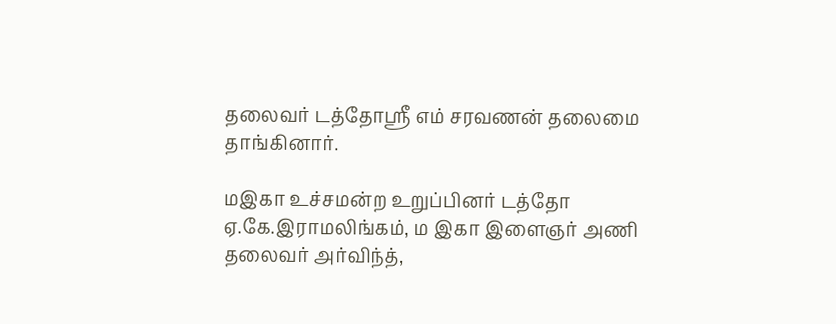தலைவர் டத்தோஸ்ரீ எம் சரவணன் தலைமை தாங்கினார்.

மஇகா உச்சமன்ற உறுப்பினர் டத்தோ ஏ.கே.இராமலிங்கம், ம இகா இளைஞர் அணி தலைவர் அர்விந்த்,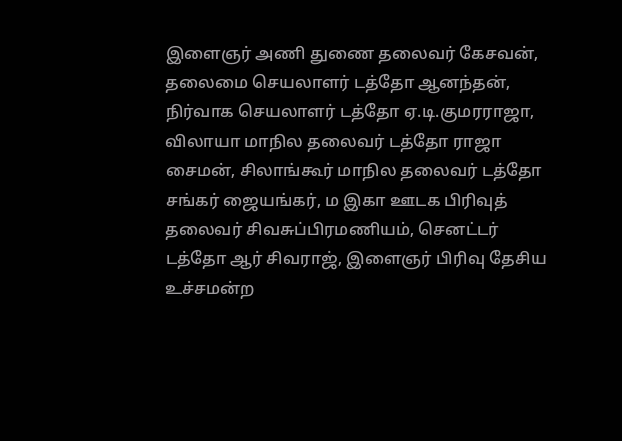இளைஞர் அணி துணை தலைவர் கேசவன், தலைமை செயலாளர் டத்தோ ஆனந்தன், நிர்வாக செயலாளர் டத்தோ ஏ.டி.குமரராஜா, விலாயா மாநில தலைவர் டத்தோ ராஜா சைமன், சிலாங்கூர் மாநில தலைவர் டத்தோ சங்கர் ஜையங்கர், ம இகா ஊடக பிரிவுத் தலைவர் சிவசுப்பிரமணியம், செனட்டர் டத்தோ ஆர் சிவராஜ், இளைஞர் பிரிவு தேசிய உச்சமன்ற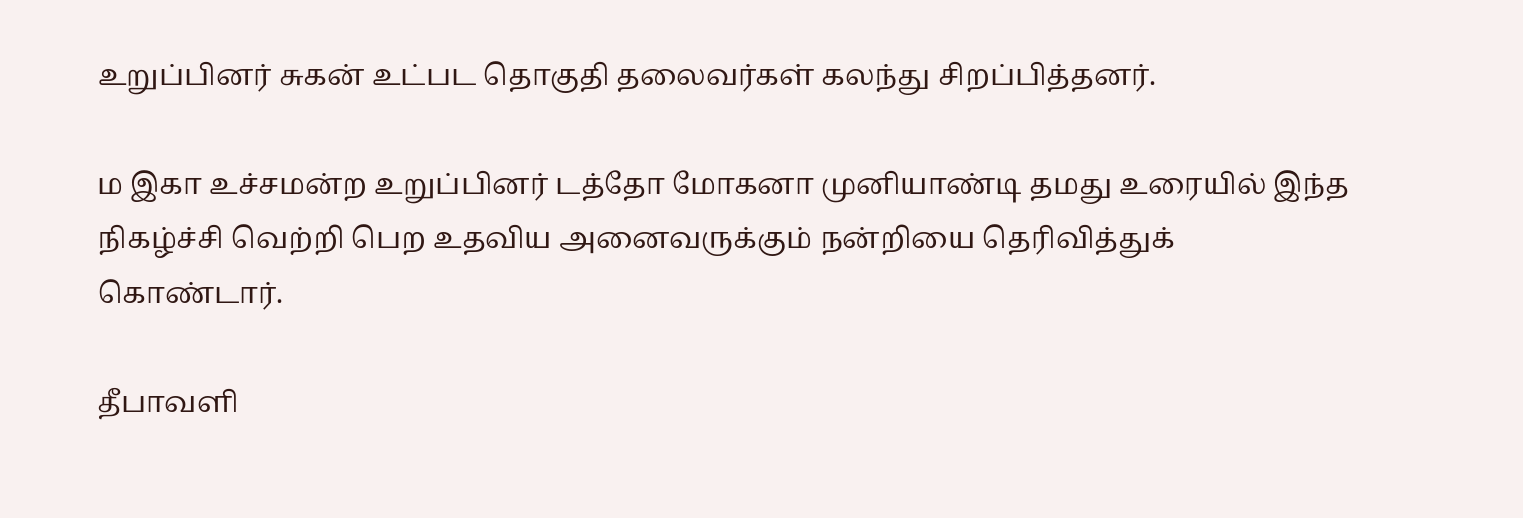உறுப்பினர் சுகன் உட்பட தொகுதி தலைவர்கள் கலந்து சிறப்பித்தனர்.

ம இகா உச்சமன்ற உறுப்பினர் டத்தோ மோகனா முனியாண்டி தமது உரையில் இந்த நிகழ்ச்சி வெற்றி பெற உதவிய அனைவருக்கும் நன்றியை தெரிவித்துக் கொண்டார்.

தீபாவளி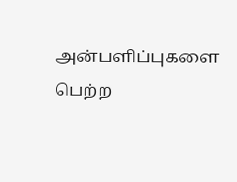அன்பளிப்புகளை பெற்ற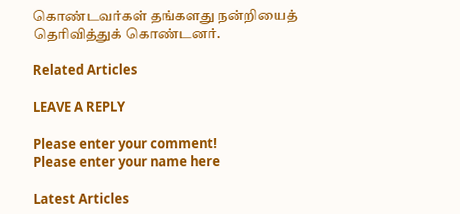கொண்டவர்கள் தங்களது நன்றியைத் தெரிவித்துக் கொண்டனர்.

Related Articles

LEAVE A REPLY

Please enter your comment!
Please enter your name here

Latest Articles